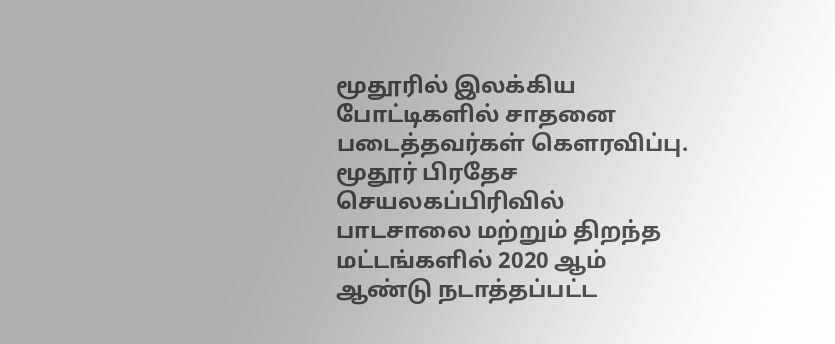மூதூரில் இலக்கிய போட்டிகளில் சாதனை படைத்தவர்கள் கெளரவிப்பு.
மூதூர் பிரதேச செயலகப்பிரிவில் பாடசாலை மற்றும் திறந்த மட்டங்களில் 2020 ஆம் ஆண்டு நடாத்தப்பட்ட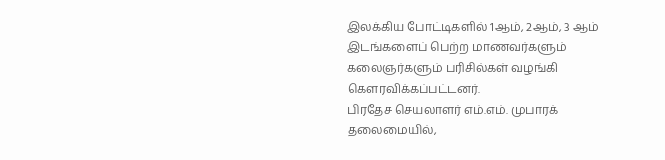இலக்கிய போட்டிகளில் 1ஆம், 2ஆம், 3 ஆம் இடங்களைப் பெற்ற மாணவர்களும் கலைஞர்களும் பரிசில்கள் வழங்கி கெளரவிக்கப்பட்டனர்.
பிரதேச செயலாளர் எம்.எம். முபாரக் தலைமையில்,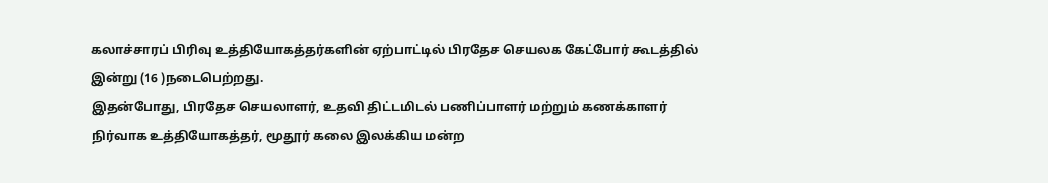கலாச்சாரப் பிரிவு உத்தியோகத்தர்களின் ஏற்பாட்டில் பிரதேச செயலக கேட்போர் கூடத்தில் இன்று (16 )நடைபெற்றது.
இதன்போது, பிரதேச செயலாளர், உதவி திட்டமிடல் பணிப்பாளர் மற்றும் கணக்காளர் நிர்வாக உத்தியோகத்தர், மூதூர் கலை இலக்கிய மன்ற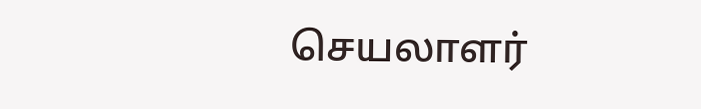செயலாளர்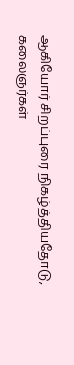ஆகியோர் சிறப்புரை நிகழ்த்தியதோடு, கலைஞர்கள்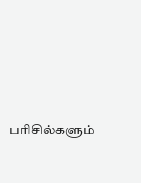பரிசில்களும்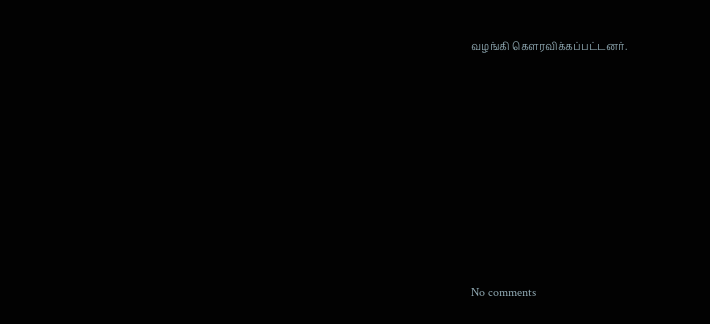வழங்கி கௌரவிக்கப்பட்டனர்.









No comments